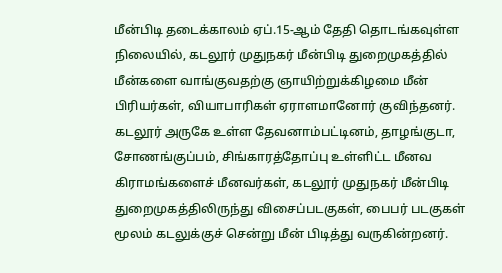மீன்பிடி தடைக்காலம் ஏப்.15-ஆம் தேதி தொடங்கவுள்ள நிலையில், கடலூர் முதுநகர் மீன்பிடி துறைமுகத்தில் மீன்களை வாங்குவதற்கு ஞாயிற்றுக்கிழமை மீன் பிரியர்கள், வியாபாரிகள் ஏராளமானோர் குவிந்தனர்.
கடலூர் அருகே உள்ள தேவனாம்பட்டினம், தாழங்குடா, சோணங்குப்பம், சிங்காரத்தோப்பு உள்ளிட்ட மீனவ கிராமங்களைச் மீனவர்கள், கடலூர் முதுநகர் மீன்பிடி துறைமுகத்திலிருந்து விசைப்படகுகள், பைபர் படகுகள் மூலம் கடலுக்குச் சென்று மீன் பிடித்து வருகின்றனர்.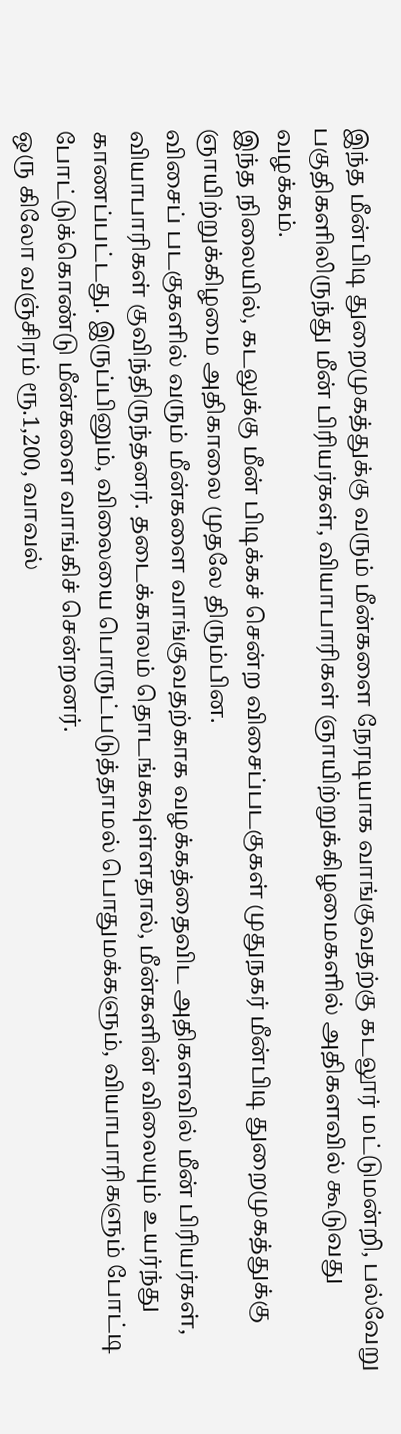இந்த மீன்பிடி துறைமுகத்துக்கு வரும் மீன்களை நேரடியாக வாங்குவதற்கு கடலூர் மட்டுமன்றி, பல்வேறு பகுதிகளிலிருந்து மீன் பிரியர்கள், வியாபாரிகள் ஞாயிற்றுக்கிழமைகளில் அதிகளவில் கூடுவது வழக்கம்.
இந்த நிலையில், கடலுக்கு மீன் பிடிக்கச் சென்ற விசைப்படகுகள் முதுநகர் மீன்பிடி துறைமுகத்துக்கு ஞாயிற்றுக்கிழமை அதிகாலை முதலே திரும்பின.
விசைப் படகுகளில் வரும் மீன்களை வாங்குவதற்காக வழக்கத்தைவிட அதிகளவில் மீன் பிரியர்கள், வியாபாரிகள் குவிந்திருந்தனர். தடைக்காலம் தொடங்கவுள்ளதால், மீன்களின் விலையும் உயர்ந்து காணப்பட்டது. இருப்பினும், விலையை பொருட்படுத்தாமல் பொதுமக்களும், வியாபாரிகளும் போட்டி போட்டுக்கொண்டு மீன்களை வாங்கிச் சென்றனர்.
ஒரு கிலோ வஞ்சிரம் ரூ.1,200, வாவல்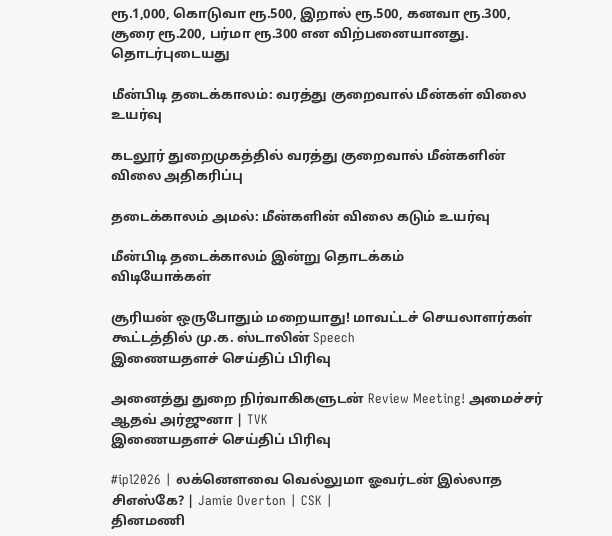ரூ.1,000, கொடுவா ரூ.500, இறால் ரூ.500, கனவா ரூ.300, சூரை ரூ.200, பர்மா ரூ.300 என விற்பனையானது.
தொடர்புடையது

மீன்பிடி தடைக்காலம்: வரத்து குறைவால் மீன்கள் விலை உயர்வு

கடலூர் துறைமுகத்தில் வரத்து குறைவால் மீன்களின் விலை அதிகரிப்பு

தடைக்காலம் அமல்: மீன்களின் விலை கடும் உயர்வு

மீன்பிடி தடைக்காலம் இன்று தொடக்கம்
விடியோக்கள்

சூரியன் ஒருபோதும் மறையாது! மாவட்டச் செயலாளர்கள் கூட்டத்தில் மு.க. ஸ்டாலின் Speech
இணையதளச் செய்திப் பிரிவு

அனைத்து துறை நிர்வாகிகளுடன் Review Meeting! அமைச்சர் ஆதவ் அர்ஜுனா | TVK
இணையதளச் செய்திப் பிரிவு

#ipl2026 | லக்னௌவை வெல்லுமா ஓவர்டன் இல்லாத சிஎஸ்கே? | Jamie Overton | CSK |
தினமணி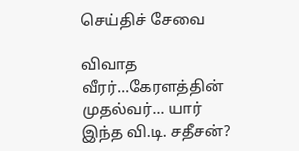செய்திச் சேவை

விவாத வீரர்...கேரளத்தின் முதல்வர்... யார் இந்த வி.டி. சதீசன்?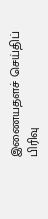இணையதளச் செய்திப் பிரிவு